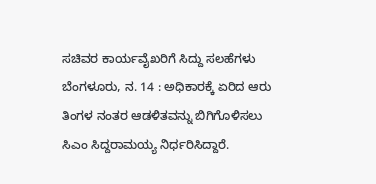ಸಚಿವರ ಕಾರ್ಯವೈಖರಿಗೆ ಸಿದ್ದು ಸಲಹೆಗಳು
ಬೆಂಗಳೂರು, ನ. 14 : ಅಧಿಕಾರಕ್ಕೆ ಏರಿದ ಆರು ತಿಂಗಳ ನಂತರ ಆಡಳಿತವನ್ನು ಬಿಗಿಗೊಳಿಸಲು ಸಿಎಂ ಸಿದ್ದರಾಮಯ್ಯ ನಿರ್ಧರಿಸಿದ್ದಾರೆ.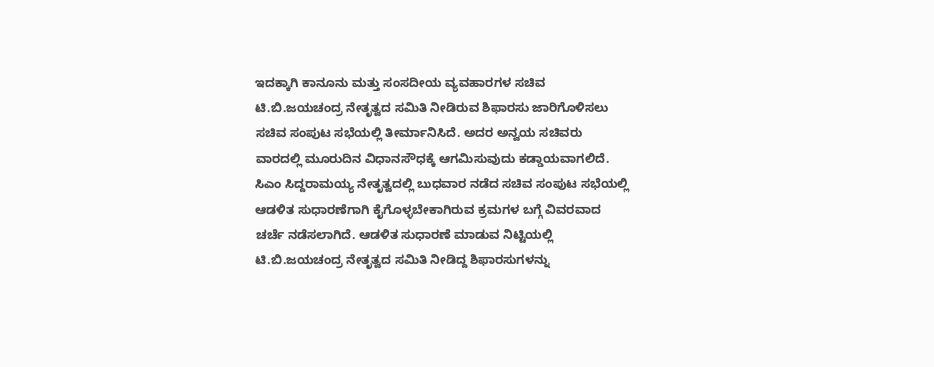ಇದಕ್ಕಾಗಿ ಕಾನೂನು ಮತ್ತು ಸಂಸದೀಯ ವ್ಯವಹಾರಗಳ ಸಚಿವ ಟಿ.ಬಿ.ಜಯಚಂದ್ರ ನೇತೃತ್ವದ ಸಮಿತಿ ನೀಡಿರುವ ಶಿಫಾರಸು ಜಾರಿಗೊಳಿಸಲು ಸಚಿವ ಸಂಪುಟ ಸಭೆಯಲ್ಲಿ ತೀರ್ಮಾನಿಸಿದೆ. ಅದರ ಅನ್ವಯ ಸಚಿವರು ವಾರದಲ್ಲಿ ಮೂರುದಿನ ವಿಧಾನಸೌಧಕ್ಕೆ ಆಗಮಿಸುವುದು ಕಡ್ಡಾಯವಾಗಲಿದೆ.
ಸಿಎಂ ಸಿದ್ದರಾಮಯ್ಯ ನೇತೃತ್ವದಲ್ಲಿ ಬುಧವಾರ ನಡೆದ ಸಚಿವ ಸಂಪುಟ ಸಭೆಯಲ್ಲಿ ಆಡಳಿತ ಸುಧಾರಣೆಗಾಗಿ ಕೈಗೊಳ್ಳಬೇಕಾಗಿರುವ ಕ್ರಮಗಳ ಬಗ್ಗೆ ವಿವರವಾದ ಚರ್ಚೆ ನಡೆಸಲಾಗಿದೆ. ಆಡಳಿತ ಸುಧಾರಣೆ ಮಾಡುವ ನಿಟ್ಟಿಯಲ್ಲಿ ಟಿ.ಬಿ.ಜಯಚಂದ್ರ ನೇತೃತ್ವದ ಸಮಿತಿ ನೀಡಿದ್ದ ಶಿಫಾರಸುಗಳನ್ನು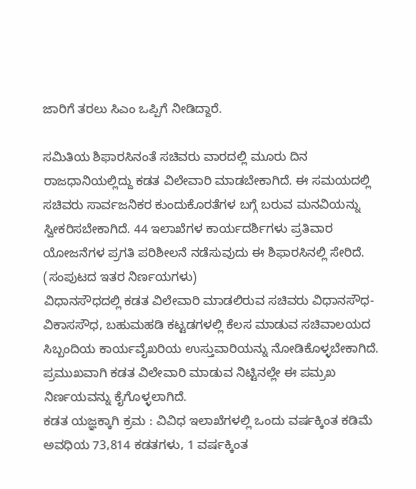ಜಾರಿಗೆ ತರಲು ಸಿಎಂ ಒಪ್ಪಿಗೆ ನೀಡಿದ್ದಾರೆ.

ಸಮಿತಿಯ ಶಿಫಾರಸಿನಂತೆ ಸಚಿವರು ವಾರದಲ್ಲಿ ಮೂರು ದಿನ ರಾಜಧಾನಿಯಲ್ಲಿದ್ದು ಕಡತ ವಿಲೇವಾರಿ ಮಾಡಬೇಕಾಗಿದೆ. ಈ ಸಮಯದಲ್ಲಿ ಸಚಿವರು ಸಾರ್ವಜನಿಕರ ಕುಂದುಕೊರತೆಗಳ ಬಗ್ಗೆ ಬರುವ ಮನವಿಯನ್ನು ಸ್ವೀಕರಿಸಬೇಕಾಗಿದೆ. 44 ಇಲಾಖೆಗಳ ಕಾರ್ಯದರ್ಶಿಗಳು ಪ್ರತಿವಾರ ಯೋಜನೆಗಳ ಪ್ರಗತಿ ಪರಿಶೀಲನೆ ನಡೆಸುವುದು ಈ ಶಿಫಾರಸಿನಲ್ಲಿ ಸೇರಿದೆ. (ಸಂಪುಟದ ಇತರ ನಿರ್ಣಯಗಳು)
ವಿಧಾನಸೌಧದಲ್ಲಿ ಕಡತ ವಿಲೇವಾರಿ ಮಾಡಲಿರುವ ಸಚಿವರು ವಿಧಾನಸೌಧ-ವಿಕಾಸಸೌಧ, ಬಹುಮಹಡಿ ಕಟ್ಟಡಗಳಲ್ಲಿ ಕೆಲಸ ಮಾಡುವ ಸಚಿವಾಲಯದ ಸಿಬ್ಬಂದಿಯ ಕಾರ್ಯವೈಖರಿಯ ಉಸ್ತುವಾರಿಯನ್ನು ನೋಡಿಕೊಳ್ಳಬೇಕಾಗಿದೆ. ಪ್ರಮುಖವಾಗಿ ಕಡತ ವಿಲೇವಾರಿ ಮಾಡುವ ನಿಟ್ಟಿನಲ್ಲೇ ಈ ಪಮ್ರಖ ನಿರ್ಣಯವನ್ನು ಕೈಗೊಳ್ಳಲಾಗಿದೆ.
ಕಡತ ಯಜ್ಞಕ್ಕಾಗಿ ಕ್ರಮ : ವಿವಿಧ ಇಲಾಖೆಗಳಲ್ಲಿ ಒಂದು ವರ್ಷಕ್ಕಿಂತ ಕಡಿಮೆ ಅವಧಿಯ 73,814 ಕಡತಗಳು, 1 ವರ್ಷಕ್ಕಿಂತ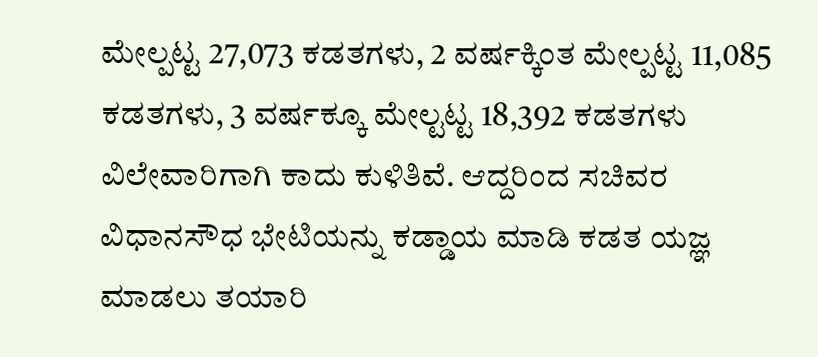ಮೇಲ್ಪಟ್ಟ 27,073 ಕಡತಗಳು, 2 ವರ್ಷಕ್ಕಿಂತ ಮೇಲ್ಪಟ್ಟ 11,085 ಕಡತಗಳು, 3 ವರ್ಷಕ್ಕೂ ಮೇಲ್ಟಟ್ಟ 18,392 ಕಡತಗಳು ವಿಲೇವಾರಿಗಾಗಿ ಕಾದು ಕುಳಿತಿವೆ. ಆದ್ದರಿಂದ ಸಚಿವರ ವಿಧಾನಸೌಧ ಭೇಟಿಯನ್ನು ಕಡ್ಡಾಯ ಮಾಡಿ ಕಡತ ಯಜ್ಞ ಮಾಡಲು ತಯಾರಿ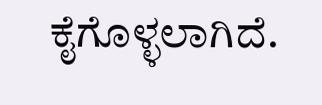ಕೈಗೊಳ್ಳಲಾಗಿದೆ.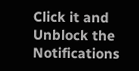Click it and Unblock the Notifications